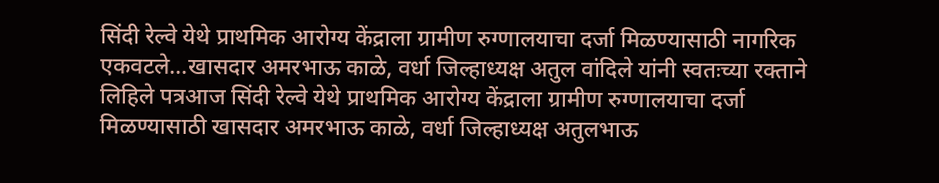सिंदी रेल्वे येथे प्राथमिक आरोग्य केंद्राला ग्रामीण रुग्णालयाचा दर्जा मिळण्यासाठी नागरिक एकवटले...खासदार अमरभाऊ काळे, वर्धा जिल्हाध्यक्ष अतुल वांदिले यांनी स्वतःच्या रक्ताने लिहिले पत्रआज सिंदी रेल्वे येथे प्राथमिक आरोग्य केंद्राला ग्रामीण रुग्णालयाचा दर्जा मिळण्यासाठी खासदार अमरभाऊ काळे, वर्धा जिल्हाध्यक्ष अतुलभाऊ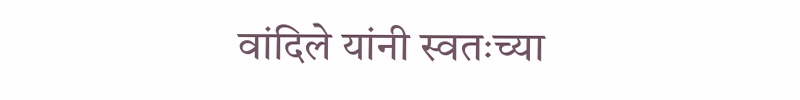वांदिले यांनी स्वतःच्या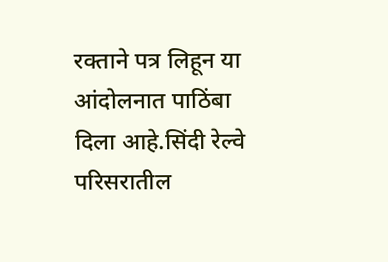रक्ताने पत्र लिहून या आंदोलनात पाठिंबा दिला आहे.सिंदी रेल्वे परिसरातील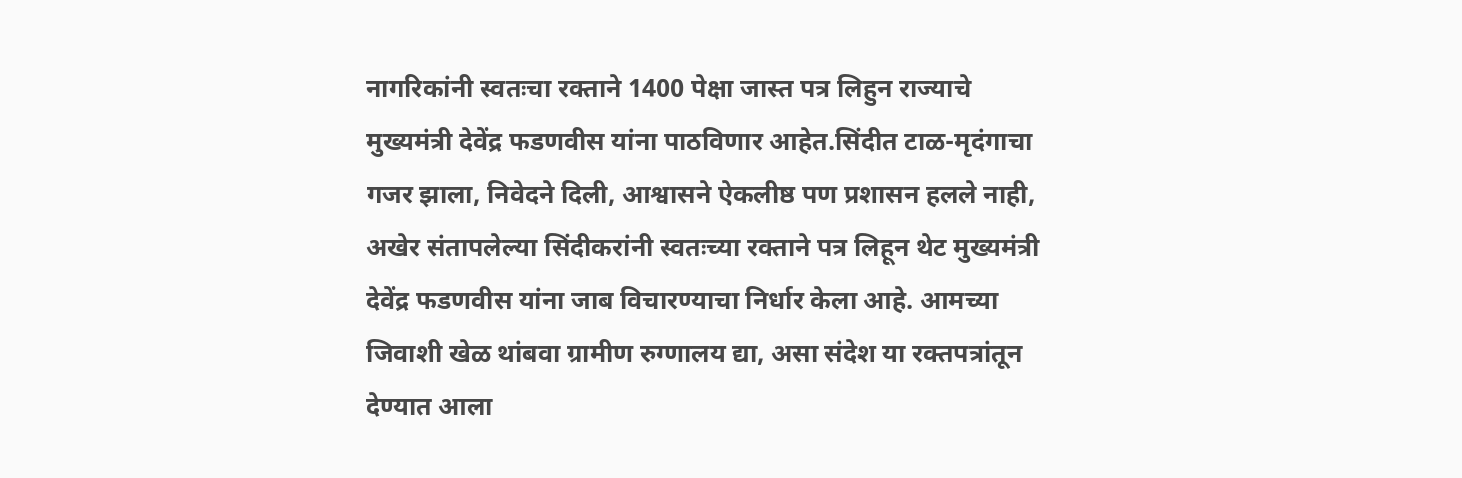नागरिकांनी स्वतःचा रक्ताने 1400 पेक्षा जास्त पत्र लिहुन राज्याचे मुख्यमंत्री देवेंद्र फडणवीस यांना पाठविणार आहेत.सिंदीत टाळ-मृदंगाचा गजर झाला, निवेदने दिली, आश्वासने ऐकलीष्ठ पण प्रशासन हलले नाही, अखेर संतापलेल्या सिंदीकरांनी स्वतःच्या रक्ताने पत्र लिहून थेट मुख्यमंत्री देवेंद्र फडणवीस यांना जाब विचारण्याचा निर्धार केला आहे. आमच्या जिवाशी खेळ थांबवा ग्रामीण रुग्णालय द्या, असा संदेश या रक्तपत्रांतून देण्यात आला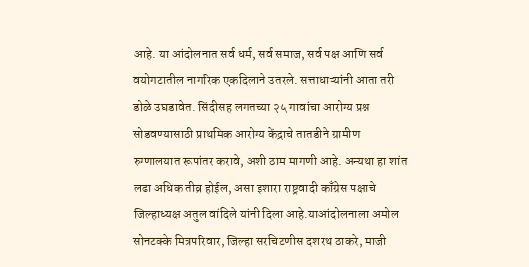आहे. या आंदोलनात सर्व धर्म, सर्व समाज, सर्व पक्ष आणि सर्व वयोगटातील नागरिक एकदिलाने उतरले. सत्ताधाऱ्यांनी आता तरी डोळे उघडावेत. सिंदीसह लगतच्या २५ गावांचा आरोग्य प्रश्न सोडवण्यासाठी प्राथमिक आरोग्य केंद्राचे तातडीने ग्रामीण रुग्णालयात रूपांतर करावे, अशी ठाम मागणी आहे. अन्यथा हा शांत लढा अधिक तीव्र होईल, असा इशारा राष्ट्रवादी काँग्रेस पक्षाचे जिल्हाध्यक्ष अतुल वांदिले यांनी दिला आहे.याआंदोलनाला अमोल सोनटक्के मित्रपरिवार, जिल्हा सरचिटणीस दशरथ ठाकरे, माजी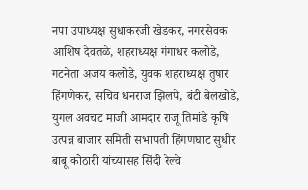नपा उपाध्यक्ष सुधाकरजी खेडकर, नगरसेवक आशिष देवतळे, शहराध्यक्ष गंगाधर कलोडे, गटनेता अजय कलोडे, युवक शहराध्यक्ष तुषार हिंगणेकर, सचिव धनराज झिलपे, बंटी बेलखोडे, युगल अवचट माजी आमदार राजू तिमांडे कृषि उत्पन्न बाजार समिती सभापती हिंगणघाट सुधीर बाबू कोठारी यांच्यासह सिंदी रेल्वे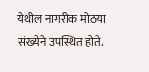येथील नागरीक मोठया संख्येने उपस्थित होते.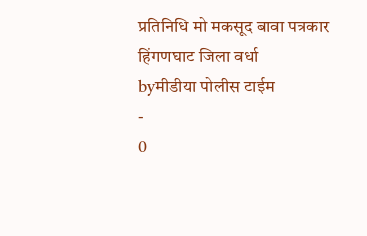प्रतिनिधि मो मकसूद बावा पत्रकार हिंगणघाट जिला वर्धा
byमीडीया पोलीस टाईम
-
0